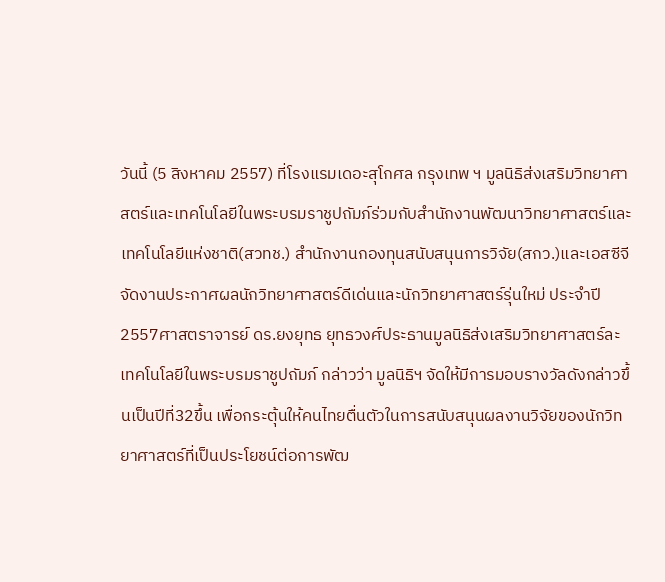วันนี้ (5 สิงหาคม 2557) ที่โรงแรมเดอะสุโกศล กรุงเทพ ฯ มูลนิธิส่งเสริมวิทยาศาสตร์และเทคโนโลยีในพระบรมราชูปถัมภ์ร่วมกับสำนักงานพัฒนาวิทยาศาสตร์และเทคโนโลยีแห่งชาติ(สวทช.) สำนักงานกองทุนสนับสนุนการวิจัย(สกว.)และเอสซีจีจัดงานประกาศผลนักวิทยาศาสตร์ดีเด่นและนักวิทยาศาสตร์รุ่นใหม่ ประจำปี 2557ศาสตราจารย์ ดร.ยงยุทธ ยุทธวงศ์ประธานมูลนิธิส่งเสริมวิทยาศาสตร์ละเทคโนโลยีในพระบรมราชูปถัมภ์ กล่าวว่า มูลนิธิฯ จัดให้มีการมอบรางวัลดังกล่าวขึ้นเป็นปีที่32ขึ้น เพื่อกระตุ้นให้คนไทยตื่นตัวในการสนับสนุนผลงานวิจัยของนักวิทยาศาสตร์ที่เป็นประโยชน์ต่อการพัฒ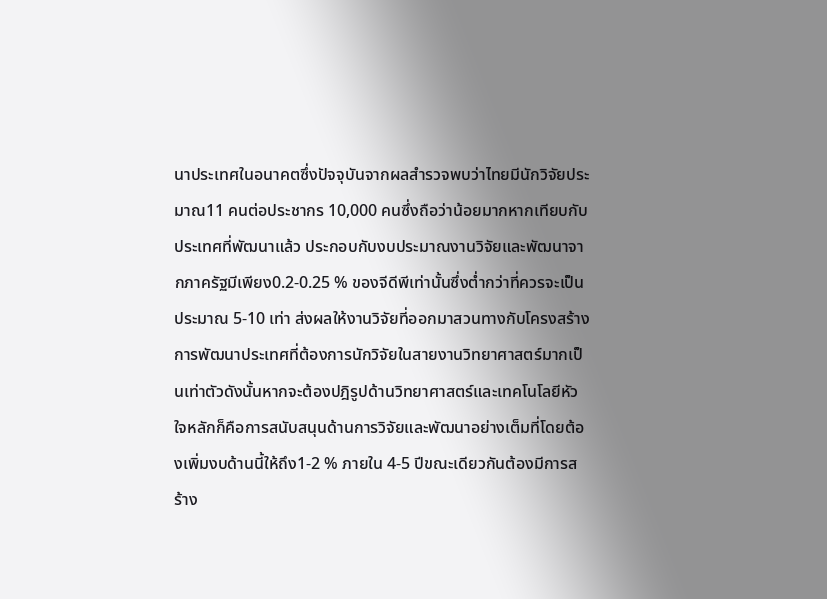นาประเทศในอนาคตซึ่งปัจจุบันจากผลสำรวจพบว่าไทยมีนักวิจัยประมาณ11 คนต่อประชากร 10,000 คนซึ่งถือว่าน้อยมากหากเทียบกับประเทศที่พัฒนาแล้ว ประกอบกับงบประมาณงานวิจัยและพัฒนาจากภาครัฐมีเพียง0.2-0.25 % ของจีดีพีเท่านั้นซึ่งต่ำกว่าที่ควรจะเป็นประมาณ 5-10 เท่า ส่งผลให้งานวิจัยที่ออกมาสวนทางกับโครงสร้างการพัฒนาประเทศที่ต้องการนักวิจัยในสายงานวิทยาศาสตร์มากเป็นเท่าตัวดังนั้นหากจะต้องปฎิรูปด้านวิทยาศาสตร์และเทคโนโลยีหัวใจหลักก็คือการสนับสนุนด้านการวิจัยและพัฒนาอย่างเต็มที่โดยต้องเพิ่มงบด้านนี้ให้ถึง1-2 % ภายใน 4-5 ปีขณะเดียวกันต้องมีการสร้าง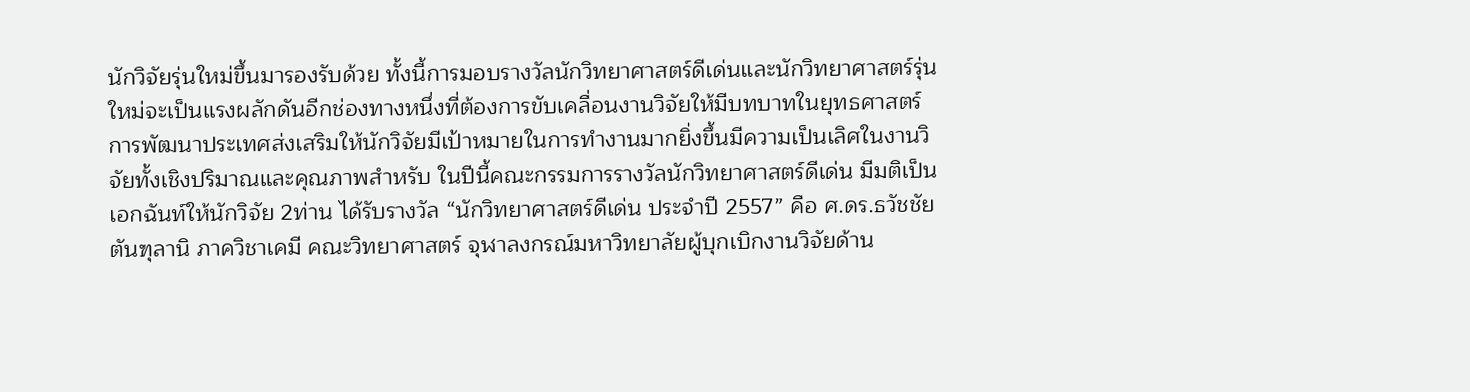นักวิจัยรุ่นใหม่ขึ้นมารองรับด้วย ทั้งนี้การมอบรางวัลนักวิทยาศาสตร์ดีเด่นและนักวิทยาศาสตร์รุ่นใหม่จะเป็นแรงผลักดันอีกช่องทางหนึ่งที่ต้องการขับเคลื่อนงานวิจัยให้มีบทบาทในยุทธศาสตร์การพัฒนาประเทศส่งเสริมให้นักวิจัยมีเป้าหมายในการทำงานมากยิ่งขึ้นมีความเป็นเลิศในงานวิจัยทั้งเชิงปริมาณและคุณภาพสำหรับ ในปีนี้คณะกรรมการรางวัลนักวิทยาศาสตร์ดีเด่น มีมติเป็นเอกฉันท์ให้นักวิจัย 2ท่าน ได้รับรางวัล “นักวิทยาศาสตร์ดีเด่น ประจำปี 2557” คือ ศ.ดร.ธวัชชัย ตันฑุลานิ ภาควิชาเคมี คณะวิทยาศาสตร์ จุฬาลงกรณ์มหาวิทยาลัยผู้บุกเบิกงานวิจัยด้าน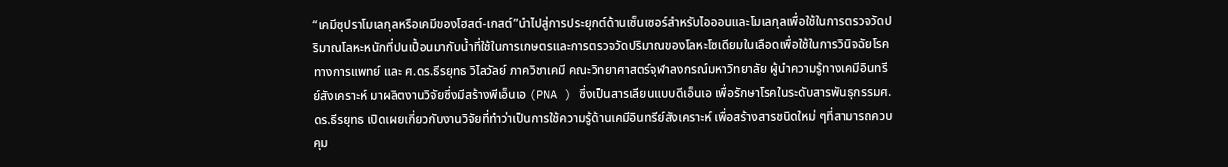“เคมีซุปราโมเลกุลหรือเคมีของโฮสต์-เกสต์”นำไปสู่การประยุกต์ด้านเซ็นเซอร์สำหรับไอออนและโมเลกุลเพื่อใช้ในการตรวจวัดปริมาณโลหะหนักที่ปนเปื้อนมากับน้ำที่ใช้ในการเกษตรและการตรวจวัดปริมาณของโลหะโซเดียมในเลือดเพื่อใช้ในการวินิจฉัยโรคทางการแพทย์ และ ศ.ดร.ธีรยุทธ วิไลวัลย์ ภาควิชาเคมี คณะวิทยาศาสตร์จุฬาลงกรณ์มหาวิทยาลัย ผู้นำความรู้ทางเคมีอินทรีย์สังเคราะห์ มาผลิตงานวิจัยซึ่งมีสร้างพีเอ็นเอ (PNA ) ซึ่งเป็นสารเลียนแบบดีเอ็นเอ เพื่อรักษาโรคในระดับสารพันธุกรรมศ.ดร.ธีรยุทธ เปิดเผยเกี่ยวกับงานวิจัยที่ทำว่าเป็นการใช้ความรู้ด้านเคมีอินทรีย์สังเคราะห์ เพื่อสร้างสารชนิดใหม่ ๆที่สามารถควบคุม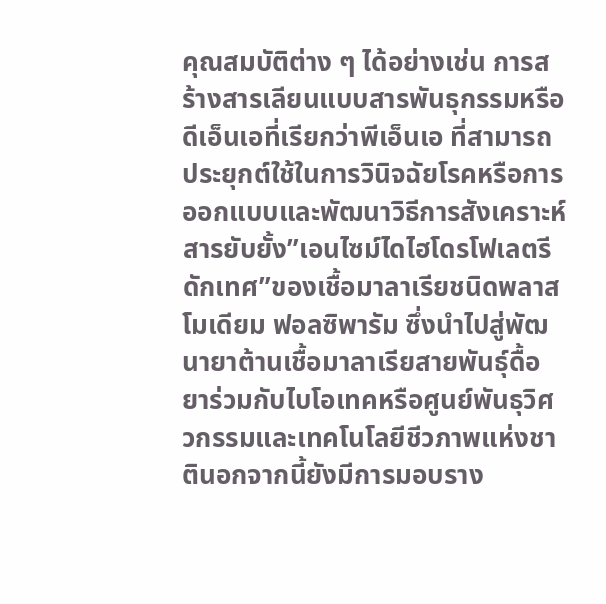คุณสมบัติต่าง ๆ ได้อย่างเช่น การสร้างสารเลียนแบบสารพันธุกรรมหรือดีเอ็นเอที่เรียกว่าพีเอ็นเอ ที่สามารถประยุกต์ใช้ในการวินิจฉัยโรคหรือการออกแบบและพัฒนาวิธีการสังเคราะห์สารยับยั้ง”เอนไซม์ไดไฮโดรโฟเลตรีดักเทศ”ของเชื้อมาลาเรียชนิดพลาสโมเดียม ฟอลซิพารัม ซึ่งนำไปสู่พัฒนายาต้านเชื้อมาลาเรียสายพันธุ์ดื้อยาร่วมกับไบโอเทคหรือศูนย์พันธุวิศวกรรมและเทคโนโลยีชีวภาพแห่งชาตินอกจากนี้ยังมีการมอบราง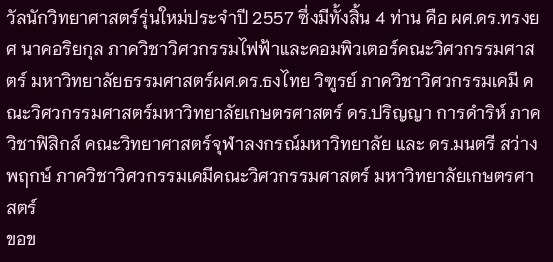วัลนักวิทยาศาสตร์รุ่นใหม่ประจำปี 2557 ซึ่งมีทั้งสิ้น 4 ท่าน คือ ผศ.ดร.ทรงยศ นาคอริยกุล ภาควิชาวิศวกรรมไฟฟ้าและคอมพิวเตอร์คณะวิศวกรรมศาสตร์ มหาวิทยาลัยธรรมศาสตร์ผศ.ดร.ธงไทย วิฑูรย์ ภาควิชาวิศวกรรมเคมี คณะวิศวกรรมศาสตร์มหาวิทยาลัยเกษตรศาสตร์ ดร.ปริญญา การดำริห์ ภาควิชาฟิสิกส์ คณะวิทยาศาสตร์จุฬาลงกรณ์มหาวิทยาลัย และ ดร.มนตรี สว่างพฤกษ์ ภาควิชาวิศวกรรมเคมีคณะวิศวกรรมศาสตร์ มหาวิทยาลัยเกษตรศาสตร์
ขอข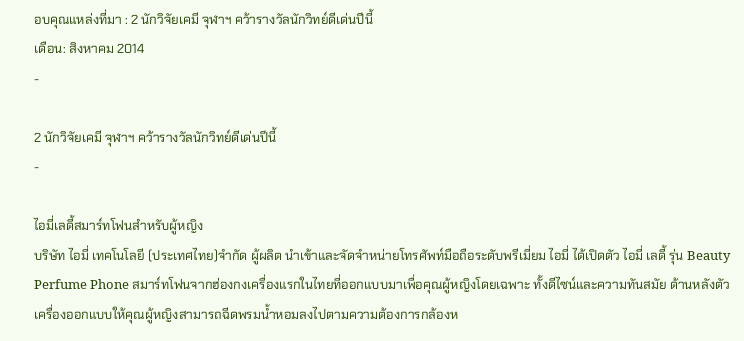อบคุณแหล่งที่มา : 2 นักวิจัยเคมี จุฬาฯ คว้ารางวัลนักวิทย์ดีเด่นปีนี้
เดือน: สิงหาคม 2014
-

2 นักวิจัยเคมี จุฬาฯ คว้ารางวัลนักวิทย์ดีเด่นปีนี้
-

ไอมี่เลดี้สมาร์ทโฟนสำหรับผู้หญิง
บริษัท ไอมี่ เทคโนโลยี (ประเทศไทย)จำกัด ผู้ผลิต นำเข้าและจัดจำหน่ายโทรศัพท์มือถือระดับพรีเมี่ยม ไอมี่ ได้เปิดตัว ไอมี่ เลดี้ รุ่น Beauty Perfume Phone สมาร์ทโฟนจากฮ่องกงเครื่องแรกในไทยที่ออกแบบมาเพื่อคุณผู้หญิงโดยเฉพาะ ทั้งดีไซน์และความทันสมัย ด้านหลังตัวเครื่องออกแบบให้คุณผู้หญิงสามารถฉีดพรมน้ำหอมลงไปตามความต้องการกล้องห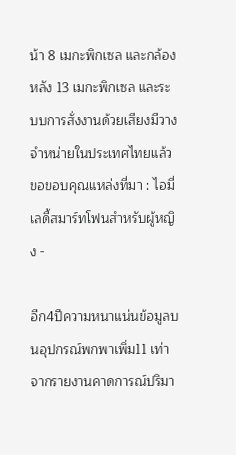น้า 8 เมกะพิกเซล และกล้องหลัง 13 เมกะพิกเซล และระบบการสั่งงานด้วยเสียงมีวางจำหน่ายในประเทศไทยแล้ว
ขอขอบคุณแหล่งที่มา : ไอมี่เลดี้สมาร์ทโฟนสำหรับผู้หญิง -

อีก4ปีความหนาแน่นข้อมูลบนอุปกรณ์พกพาเพิ่ม11 เท่า
จากรายงานคาดการณ์ปริมา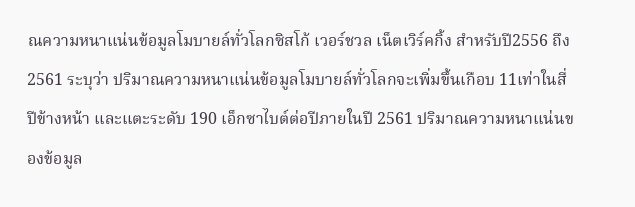ณความหนาแน่นข้อมูลโมบายล์ทั่วโลกซิสโก้ เวอร์ชวล เน็ตเวิร์คกิ้ง สำหรับปี2556 ถึง 2561 ระบุว่า ปริมาณความหนาแน่นข้อมูลโมบายล์ทั่วโลกจะเพิ่มขึ้นเกือบ 11เท่าในสี่ปีข้างหน้า และแตะระดับ 190 เอ็กซาไบต์ต่อปีภายในปี 2561 ปริมาณความหนาแน่นของข้อมูล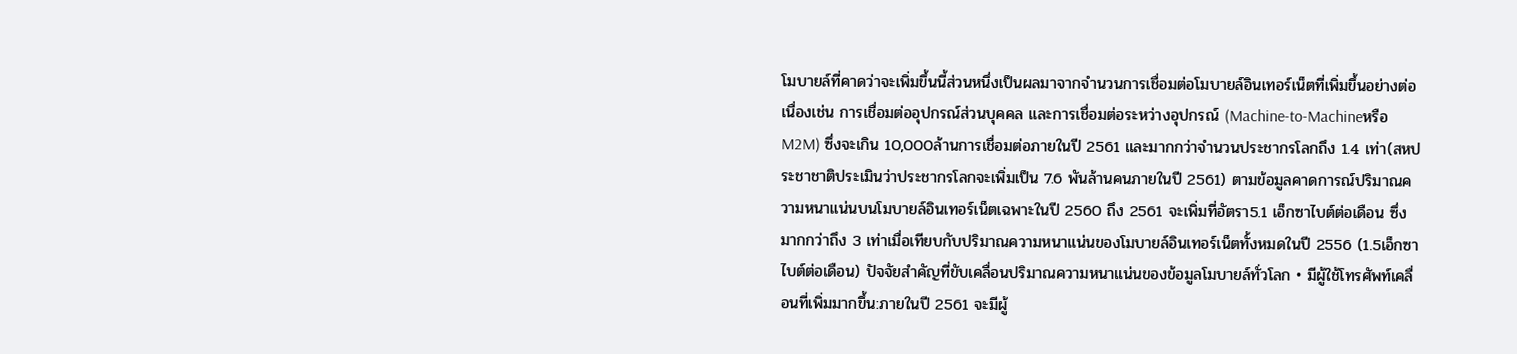โมบายล์ที่คาดว่าจะเพิ่มขึ้นนี้ส่วนหนึ่งเป็นผลมาจากจำนวนการเชื่อมต่อโมบายล์อินเทอร์เน็ตที่เพิ่มขึ้นอย่างต่อเนื่องเช่น การเชื่อมต่ออุปกรณ์ส่วนบุคคล และการเชื่อมต่อระหว่างอุปกรณ์ (Machine-to-Machineหรือ M2M) ซึ่งจะเกิน 10,000ล้านการเชื่อมต่อภายในปี 2561 และมากกว่าจำนวนประชากรโลกถึง 1.4 เท่า(สหประชาชาติประเมินว่าประชากรโลกจะเพิ่มเป็น 7.6 พันล้านคนภายในปี 2561) ตามข้อมูลคาดการณ์ปริมาณความหนาแน่นบนโมบายล์อินเทอร์เน็ตเฉพาะในปี 2560 ถึง 2561 จะเพิ่มที่อัตรา5.1 เอ็กซาไบต์ต่อเดือน ซึ่งมากกว่าถึง 3 เท่าเมื่อเทียบกับปริมาณความหนาแน่นของโมบายล์อินเทอร์เน็ตทั้งหมดในปี 2556 (1.5เอ็กซาไบต์ต่อเดือน) ปัจจัยสำคัญที่ขับเคลื่อนปริมาณความหนาแน่นของข้อมูลโมบายล์ทั่วโลก • มีผู้ใช้โทรศัพท์เคลื่อนที่เพิ่มมากขึ้น:ภายในปี 2561 จะมีผู้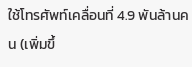ใช้โทรศัพท์เคลื่อนที่ 4.9 พันล้านคน (เพิ่มขึ้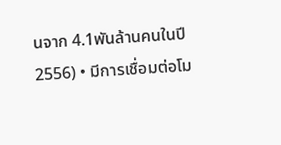นจาก 4.1พันล้านคนในปี 2556) • มีการเชื่อมต่อโม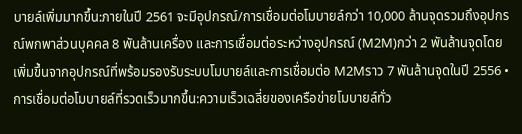บายล์เพิ่มมากขึ้น:ภายในปี 2561 จะมีอุปกรณ์/การเชื่อมต่อโมบายล์กว่า 10,000 ล้านจุดรวมถึงอุปกรณ์พกพาส่วนบุคคล 8 พันล้านเครื่อง และการเชื่อมต่อระหว่างอุปกรณ์ (M2M)กว่า 2 พันล้านจุดโดยเพิ่มขึ้นจากอุปกรณ์ที่พร้อมรองรับระบบโมบายล์และการเชื่อมต่อ M2Mราว 7 พันล้านจุดในปี 2556 • การเชื่อมต่อโมบายล์ที่รวดเร็วมากขึ้น:ความเร็วเฉลี่ยของเครือข่ายโมบายล์ทั่ว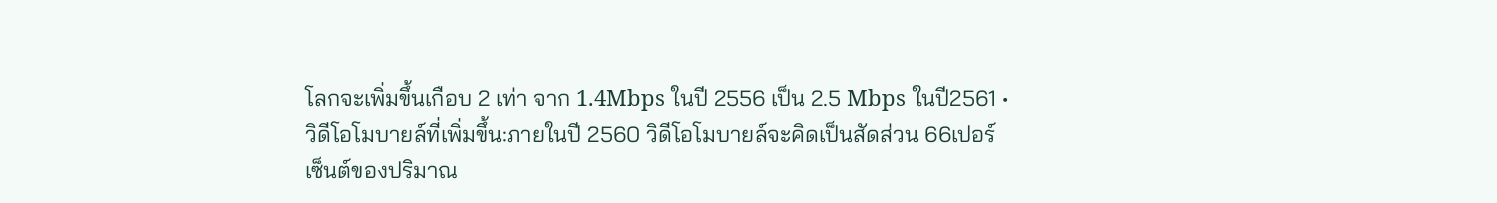โลกจะเพิ่มขึ้นเกือบ 2 เท่า จาก 1.4Mbps ในปี 2556 เป็น 2.5 Mbps ในปี2561 • วิดีโอโมบายล์ที่เพิ่มขึ้น:ภายในปี 2560 วิดีโอโมบายล์จะคิดเป็นสัดส่วน 66เปอร์เซ็นต์ของปริมาณ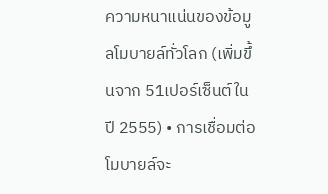ความหนาแน่นของข้อมูลโมบายล์ทั่วโลก (เพิ่มขึ้นจาก 51เปอร์เซ็นต์ในปี 2555) • การเชื่อมต่อโมบายล์จะ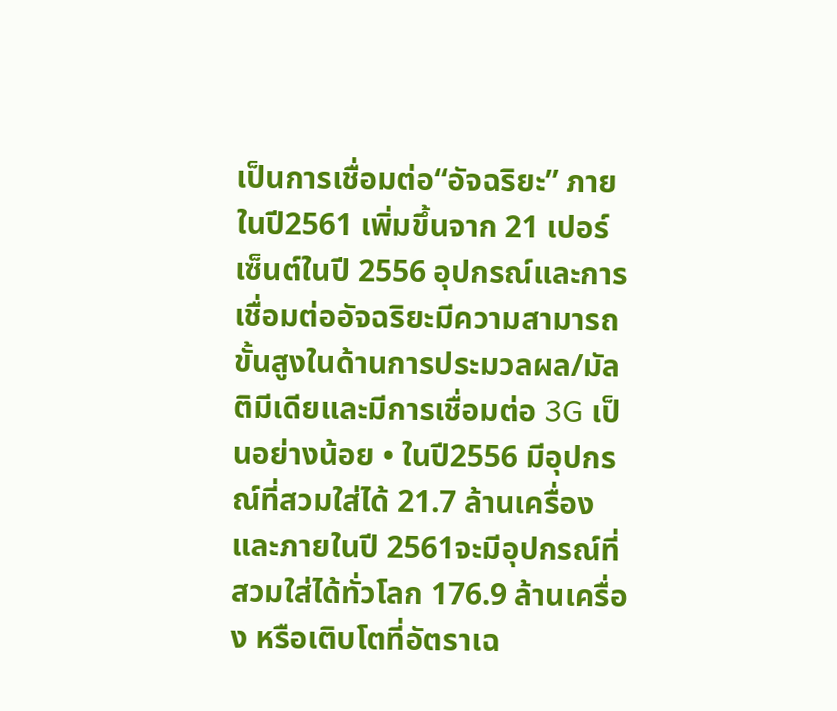เป็นการเชื่อมต่อ“อัจฉริยะ” ภายในปี2561 เพิ่มขึ้นจาก 21 เปอร์เซ็นต์ในปี 2556 อุปกรณ์และการเชื่อมต่ออัจฉริยะมีความสามารถขั้นสูงในด้านการประมวลผล/มัลติมีเดียและมีการเชื่อมต่อ 3G เป็นอย่างน้อย • ในปี2556 มีอุปกรณ์ที่สวมใส่ได้ 21.7 ล้านเครื่อง และภายในปี 2561จะมีอุปกรณ์ที่สวมใส่ได้ทั่วโลก 176.9 ล้านเครื่อง หรือเติบโตที่อัตราเฉ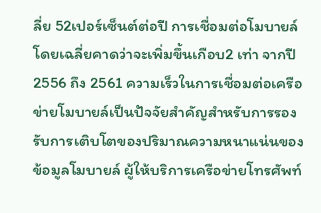ลี่ย 52เปอร์เซ็นต์ต่อปี การเชื่อมต่อโมบายล์โดยเฉลี่ยคาดว่าจะเพิ่มขึ้นเกือบ2 เท่า จากปี 2556 ถึง 2561 ความเร็วในการเชื่อมต่อเครือข่ายโมบายล์เป็นปัจจัยสำคัญสำหรับการรองรับการเติบโตของปริมาณความหนาแน่นของข้อมูลโมบายล์ ผู้ให้บริการเครือข่ายโทรศัพท์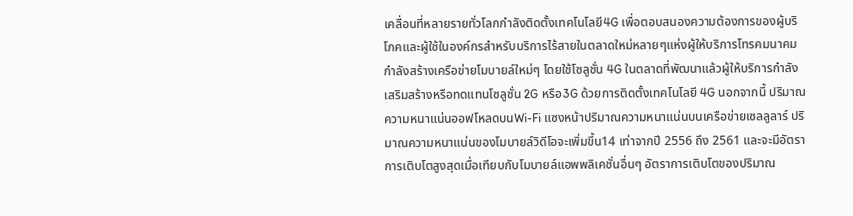เคลื่อนที่หลายรายทั่วโลกกำลังติดตั้งเทคโนโลยี4G เพื่อตอบสนองความต้องการของผู้บริโภคและผู้ใช้ในองค์กรสำหรับบริการไร้สายในตลาดใหม่หลายๆแห่งผู้ให้บริการโทรคมนาคมกำลังสร้างเครือข่ายโมบายล์ใหม่ๆ โดยใช้โซลูชั่น 4G ในตลาดที่พัฒนาแล้วผู้ให้บริการกำลังเสริมสร้างหรือทดแทนโซลูชั่น 2G หรือ3G ด้วยการติดตั้งเทคโนโลยี 4G นอกจากนี้ ปริมาณความหนาแน่นออฟโหลดบนWi-Fi แซงหน้าปริมาณความหนาแน่นบนเครือข่ายเซลลูลาร์ ปริมาณความหนาแน่นของโมบายล์วิดีโอจะเพิ่มขึ้น14 เท่าจากปี 2556 ถึง 2561 และจะมีอัตราการเติบโตสูงสุดเมื่อเทียบกับโมบายล์แอพพลิเคชั่นอื่นๆ อัตราการเติบโตของปริมาณ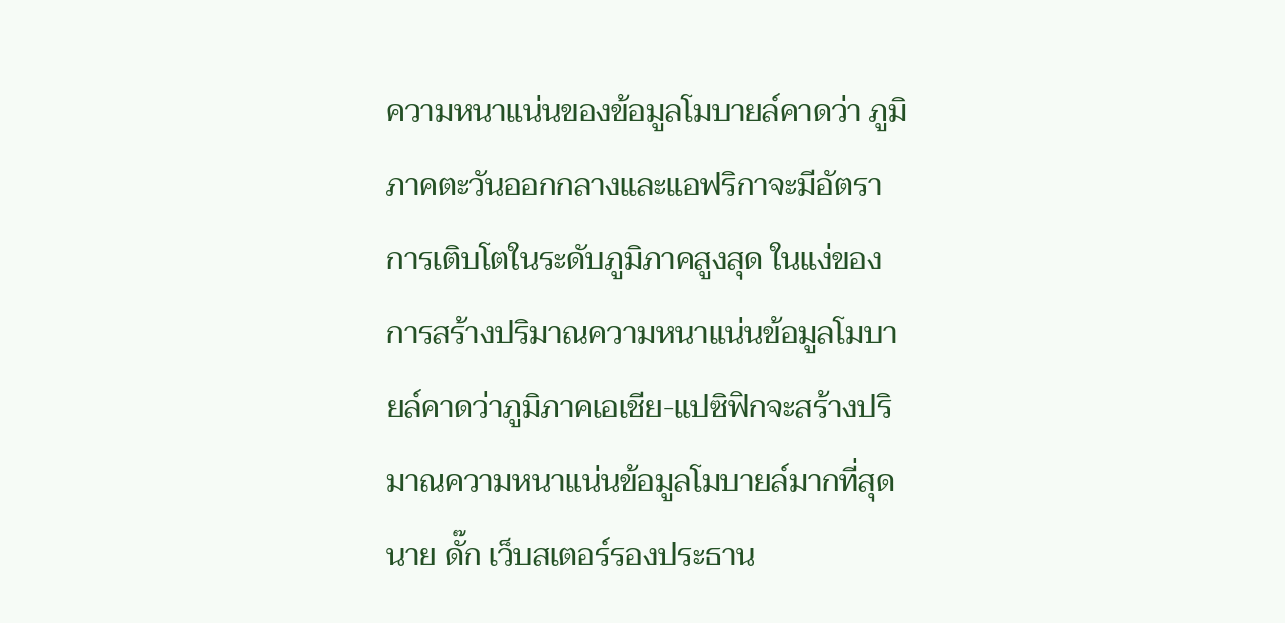ความหนาแน่นของข้อมูลโมบายล์คาดว่า ภูมิภาคตะวันออกกลางและแอฟริกาจะมีอัตราการเติบโตในระดับภูมิภาคสูงสุด ในแง่ของการสร้างปริมาณความหนาแน่นข้อมูลโมบายล์คาดว่าภูมิภาคเอเชีย-แปซิฟิกจะสร้างปริมาณความหนาแน่นข้อมูลโมบายล์มากที่สุด นาย ดั๊ก เว็บสเตอร์รองประธาน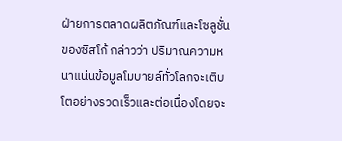ฝ่ายการตลาดผลิตภัณฑ์และโซลูชั่นของซิสโก้ กล่าวว่า ปริมาณความหนาแน่นข้อมูลโมบายล์ทั่วโลกจะเติบโตอย่างรวดเร็วและต่อเนื่องโดยจะ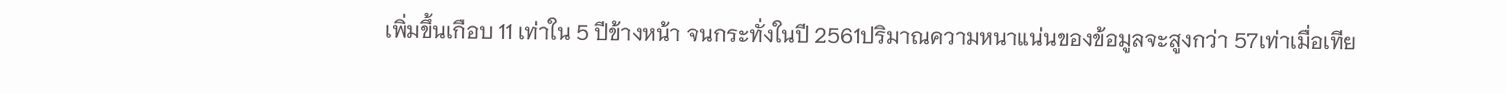เพิ่มขึ้นเกือบ 11 เท่าใน 5 ปีข้างหน้า จนกระทั่งในปี 2561ปริมาณความหนาแน่นของข้อมูลจะสูงกว่า 57เท่าเมื่อเทีย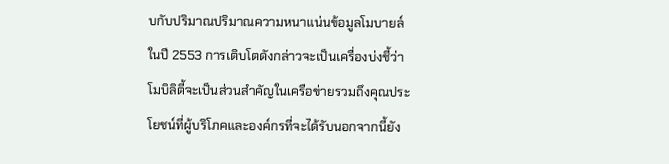บกับปริมาณปริมาณความหนาแน่นข้อมูลโมบายล์ในปี 2553 การเติบโตดังกล่าวจะเป็นเครื่องบ่งชี้ว่าโมบิลิตี้จะเป็นส่วนสำคัญในเครือข่ายรวมถึงคุณประโยชน์ที่ผู้บริโภคและองค์กรที่จะได้รับนอกจากนี้ยัง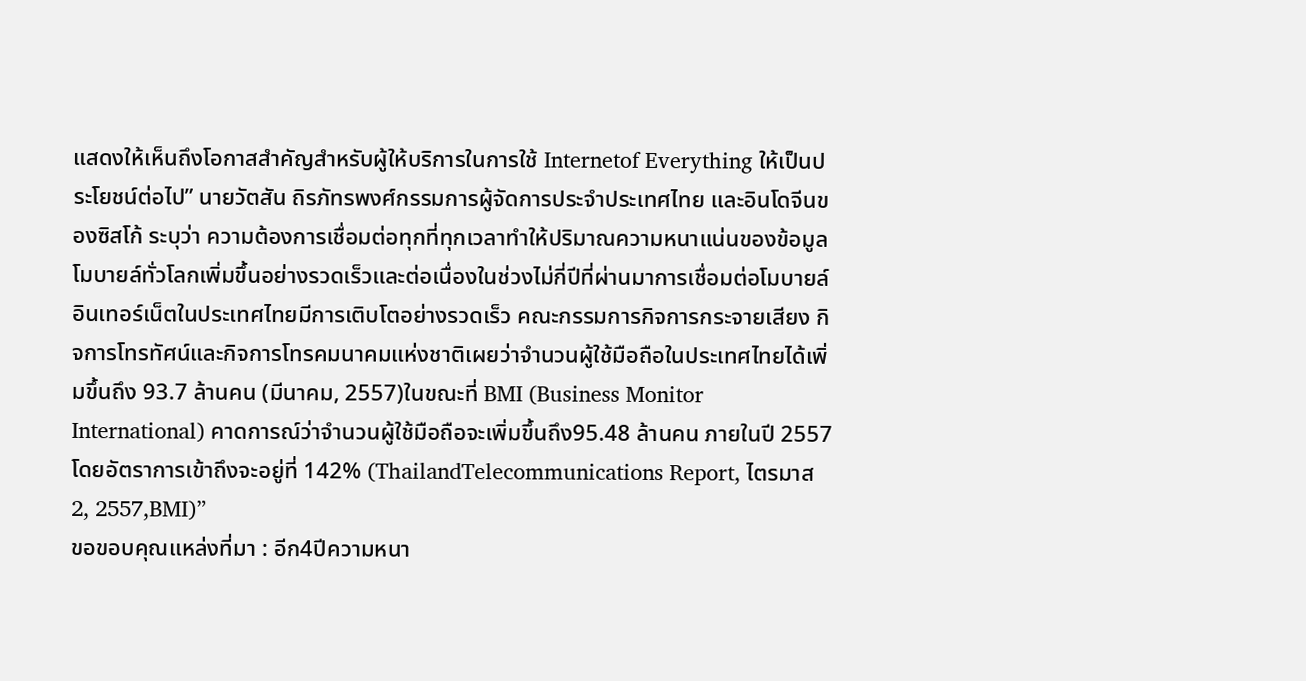แสดงให้เห็นถึงโอกาสสำคัญสำหรับผู้ให้บริการในการใช้ Internetof Everything ให้เป็นประโยชน์ต่อไป” นายวัตสัน ถิรภัทรพงศ์กรรมการผู้จัดการประจำประเทศไทย และอินโดจีนของซิสโก้ ระบุว่า ความต้องการเชื่อมต่อทุกที่ทุกเวลาทำให้ปริมาณความหนาแน่นของข้อมูลโมบายล์ทั่วโลกเพิ่มขึ้นอย่างรวดเร็วและต่อเนื่องในช่วงไม่กี่ปีที่ผ่านมาการเชื่อมต่อโมบายล์อินเทอร์เน็ตในประเทศไทยมีการเติบโตอย่างรวดเร็ว คณะกรรมการกิจการกระจายเสียง กิจการโทรทัศน์และกิจการโทรคมนาคมแห่งชาติเผยว่าจำนวนผู้ใช้มือถือในประเทศไทยได้เพิ่มขึ้นถึง 93.7 ล้านคน (มีนาคม, 2557)ในขณะที่ BMI (Business Monitor International) คาดการณ์ว่าจำนวนผู้ใช้มือถือจะเพิ่มขึ้นถึง95.48 ล้านคน ภายในปี 2557 โดยอัตราการเข้าถึงจะอยู่ที่ 142% (ThailandTelecommunications Report, ไตรมาส 2, 2557,BMI)”
ขอขอบคุณแหล่งที่มา : อีก4ปีความหนา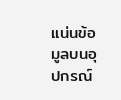แน่นข้อมูลบนอุปกรณ์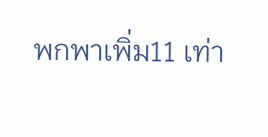พกพาเพิ่ม11 เท่า